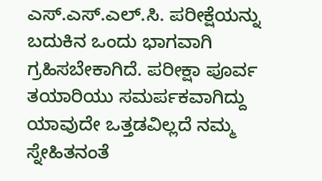ಎಸ್.ಎಸ್.ಎಲ್.ಸಿ. ಪರೀಕ್ಷೆಯನ್ನು ಬದುಕಿನ ಒಂದು ಭಾಗವಾಗಿ ಗ್ರಹಿಸಬೇಕಾಗಿದೆ. ಪರೀಕ್ಷಾ ಪೂರ್ವ ತಯಾರಿಯು ಸಮರ್ಪಕವಾಗಿದ್ದು ಯಾವುದೇ ಒತ್ತಡವಿಲ್ಲದೆ ನಮ್ಮ ಸ್ನೇಹಿತನಂತೆ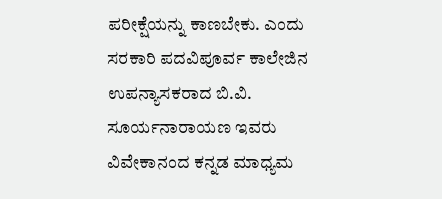ಪರೀಕ್ಷೆಯನ್ನು ಕಾಣಬೇಕು. ಎಂದು ಸರಕಾರಿ ಪದವಿಪೂರ್ವ ಕಾಲೇಜಿನ ಉಪನ್ಯಾಸಕರಾದ ಬಿ.ವಿ. ಸೂರ್ಯನಾರಾಯಣ ಇವರು ವಿವೇಕಾನಂದ ಕನ್ನಡ ಮಾಧ್ಯಮ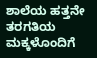ಶಾಲೆಯ ಹತ್ತನೇ ತರಗತಿಯ ಮಕ್ಕಳೊಂದಿಗೆ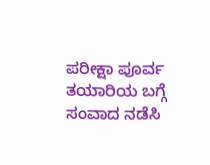ಪರೀಕ್ಷಾ ಪೂರ್ವ ತಯಾರಿಯ ಬಗ್ಗೆ ಸಂವಾದ ನಡೆಸಿ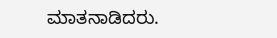ಮಾತನಾಡಿದರು.